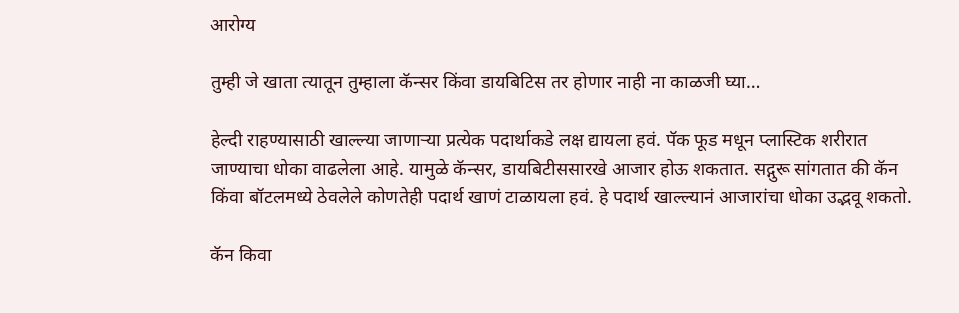आरोग्य

तुम्ही जे खाता त्यातून तुम्हाला कॅन्सर किंवा डायबिटिस तर होणार नाही ना काळजी घ्या…

हेल्दी राहण्यासाठी खाल्ल्या जाणाऱ्या प्रत्येक पदार्थाकडे लक्ष द्यायला हवं. पॅक फूड मधून प्लास्टिक शरीरात जाण्याचा धोका वाढलेला आहे. यामुळे कॅन्सर, डायबिटीससारखे आजार होऊ शकतात. सद्गुरू सांगतात की कॅन किंवा बॉटलमध्ये ठेवलेले कोणतेही पदार्थ खाणं टाळायला हवं. हे पदार्थ खाल्ल्यानं आजारांचा धोका उद्भवू शकतो.

कॅन किवा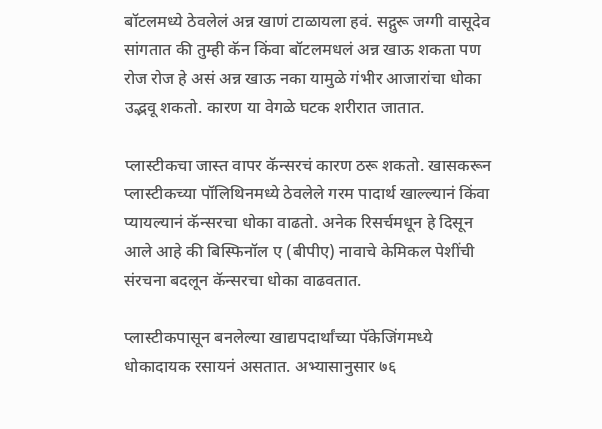बॉटलमध्ये ठेवलेलं अन्न खाणं टाळायला हवं. सद्गुरू जग्गी वासूदेव सांगतात की तुम्ही कॅन किंवा बॉटलमधलं अन्न खाऊ शकता पण रोज रोज हे असं अन्न खाऊ नका यामुळे गंभीर आजारांचा धोका उद्भवू शकतो. कारण या वेगळे घटक शरीरात जातात.

प्लास्टीकचा जास्त वापर कॅन्सरचं कारण ठरू शकतो. खासकरून प्लास्टीकच्या पॉलिथिनमध्ये ठेवलेले गरम पादार्थ खाल्ल्यानं किंवा प्यायल्यानं कॅन्सरचा धोका वाढतो. अनेक रिसर्चमधून हे दिसून आले आहे की बिस्फिनॉल ए (बीपीए) नावाचे केमिकल पेशींची संरचना बदलून कॅन्सरचा धोका वाढवतात.

प्लास्टीकपासून बनलेल्या खाद्यपदार्थांच्या पॅकेजिंगमध्ये धोकादायक रसायनं असतात. अभ्यासानुसार ७६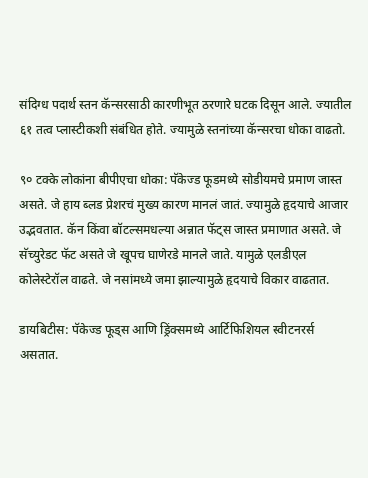संदिग्ध पदार्थ स्तन कॅन्सरसाठी कारणीभूत ठरणारे घटक दिसून आले. ज्यातील ६१ तत्व प्लास्टीकशी संबंधित होते. ज्यामुळे स्तनांच्या कॅन्सरचा धोका वाढतो.

९० टक्के लोकांना बीपीएचा धोका: पॅकेज्ड फूडमध्ये सोडीयमचे प्रमाण जास्त असते. जे हाय ब्लड प्रेशरचं मुख्य कारण मानलं जातं. ज्यामुळे हृदयाचे आजार उद्भवतात. कॅन किंवा बॉटल्समधल्या अन्नात फॅट्स जास्त प्रमाणात असते. जे सॅच्युरेडट फॅट असते जे खूपच घाणेरडे मानले जाते. यामुळे एलडीएल कोलेस्टेरॉल वाढते. जे नसांमध्ये जमा झाल्यामुळे हृदयाचे विकार वाढतात.

डायबिटीस: पॅकेज्ड फूड्स आणि ड्रिंक्समध्ये आर्टिफिशियल स्वीटनरर्स असतात.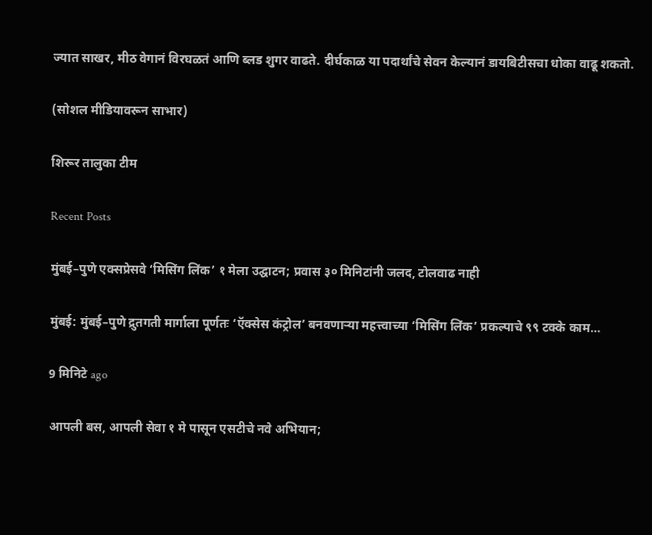ज्यात साखर, मीठ वेगानं विरघळतं आणि ब्लड शुगर वाढते. दीर्घकाळ या पदार्थांचे सेवन केल्यानं डायबिटीसचा धोका वाढू शकतो.

(सोशल मीडियावरून साभार)

शिरूर तालुका टीम

Recent Posts

मुंबई–पुणे एक्सप्रेसवे ‘मिसिंग लिंक’ १ मेला उद्घाटन; प्रवास ३० मिनिटांनी जलद, टोलवाढ नाही

मुंबई: मुंबई–पुणे द्रुतगती मार्गाला पूर्णतः ‘ऍक्सेस कंट्रोल’ बनवणाऱ्या महत्त्वाच्या ‘मिसिंग लिंक’ प्रकल्पाचे ९९ टक्के काम…

9 मिनिटे ago

आपली बस, आपली सेवा १ मे पासून एसटीचे नवे अभियान;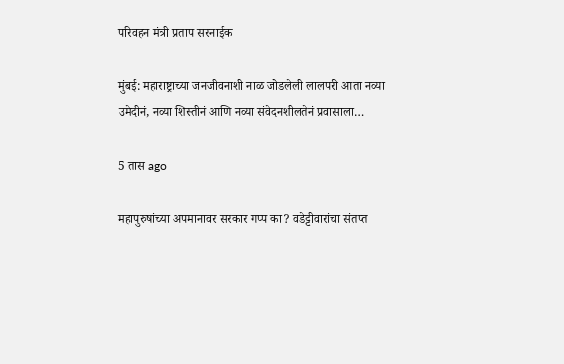परिवहन मंत्री प्रताप सरनाईक

मुंबई: महाराष्ट्राच्या जनजीवनाशी नाळ जोडलेली लालपरी आता नव्या उमेदीनं, नव्या शिस्तीनं आणि नव्या संवेदनशीलतेनं प्रवासाला…

5 तास ago

महापुरुषांच्या अपमानावर सरकार गप्प का? वडेट्टीवारांचा संतप्त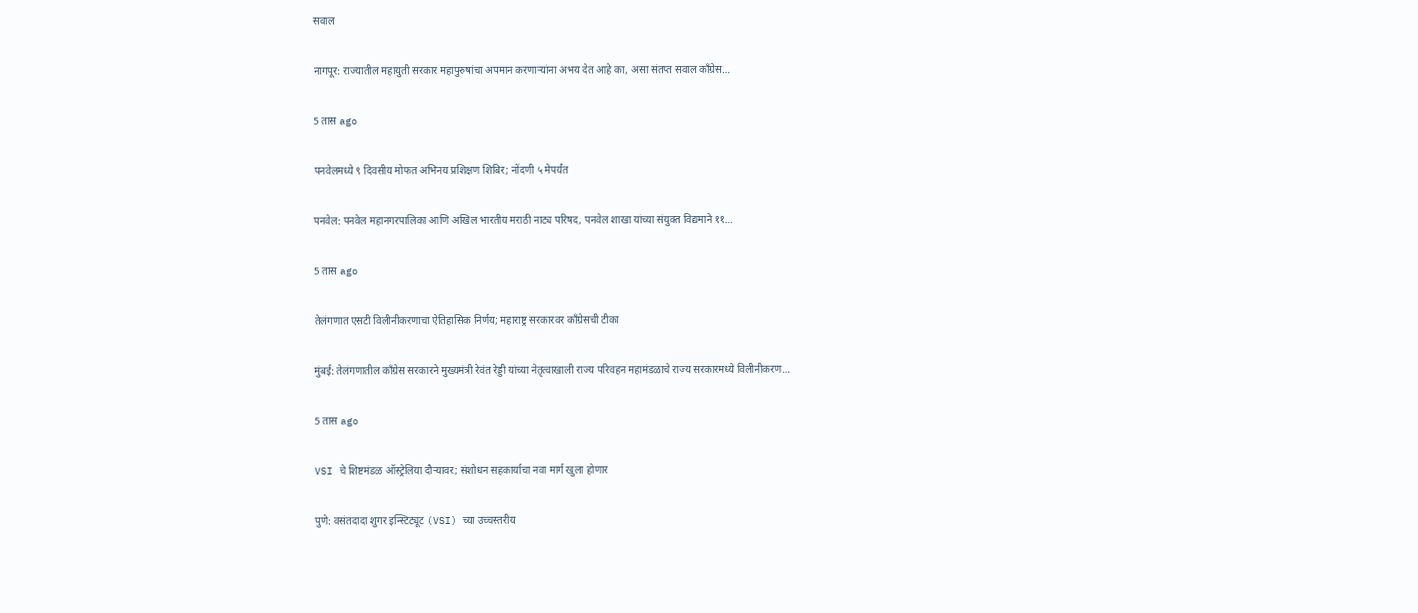सवाल

नागपूर: राज्यातील महायुती सरकार महापुरुषांचा अपमान करणाऱ्यांना अभय देत आहे का, असा संतप्त सवाल काँग्रेस…

5 तास ago

पनवेलमध्ये ९ दिवसीय मोफत अभिनय प्रशिक्षण शिबिर; नोंदणी ५ मेपर्यंत

पनवेल: पनवेल महानगरपालिका आणि अखिल भारतीय मराठी नाट्य परिषद, पनवेल शाखा यांच्या संयुक्त विद्यमाने ११…

5 तास ago

तेलंगणात एसटी विलीनीकरणाचा ऐतिहासिक निर्णय; महाराष्ट्र सरकारवर काँग्रेसची टीका

मुंबई: तेलंगणातील काँग्रेस सरकारने मुख्यमंत्री रेवंत रेड्डी यांच्या नेतृत्वाखाली राज्य परिवहन महामंडळाचे राज्य सरकारमध्ये विलीनीकरण…

5 तास ago

VSI चे शिष्टमंडळ ऑस्ट्रेलिया दौऱ्यावर; संशोधन सहकार्याचा नवा मार्ग खुला होणार

पुणे: वसंतदादा शुगर इन्स्टिट्यूट (VSI) च्या उच्चस्तरीय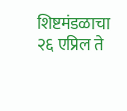शिष्टमंडळाचा २६ एप्रिल ते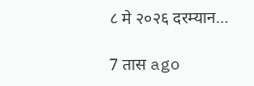८ मे २०२६ दरम्यान…

7 तास ago